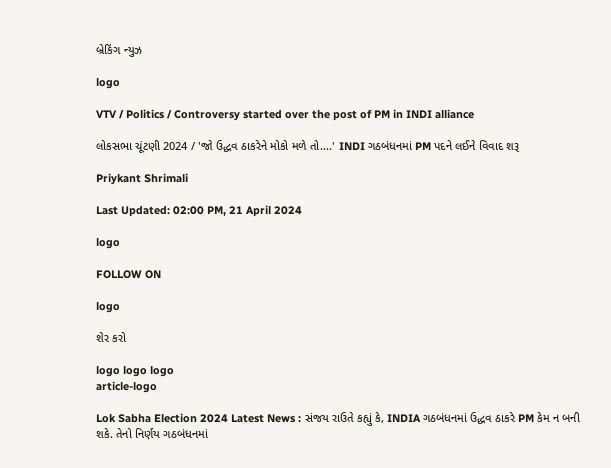બ્રેકિંગ ન્યુઝ

logo

VTV / Politics / Controversy started over the post of PM in INDI alliance

લોકસભા ચૂંટણી 2024 / 'જો ઉદ્ધવ ઠાકરેને મોકો મળે તો....' INDI ગઠબંધનમાં PM પદને લઈને વિવાદ શરૂ

Priykant Shrimali

Last Updated: 02:00 PM, 21 April 2024

logo

FOLLOW ON

logo

શેર કરો

logo logo logo
article-logo

Lok Sabha Election 2024 Latest News : સંજય રાઉતે કહ્યું કે, INDIA ગઠબંધનમાં ઉદ્ધવ ઠાકરે PM કેમ ન બની શકે. તેનો નિર્ણય ગઠબંધનમાં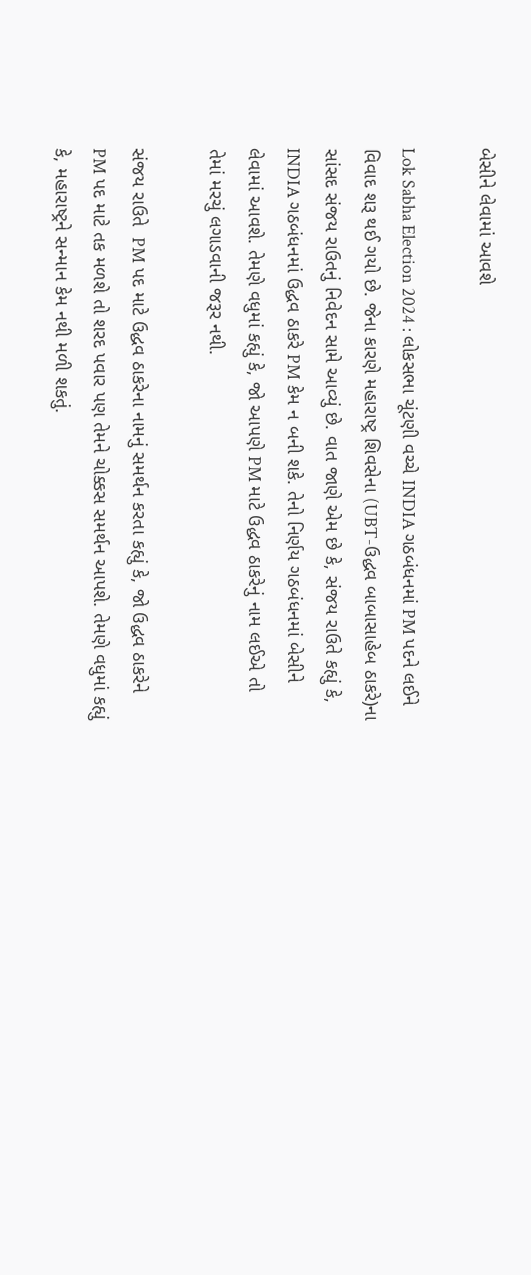બેસીને લેવામાં આવશે

Lok Sabha Election 2024 : લોકસભા ચૂંટણી વચ્ચે INDIA ગઠબંધનમાં PM પદને લઈને વિવાદ શરૂ થઈ ગયો છે. જેના કારણે મહારાષ્ટ્ર શિવસેના (UBT-ઉદ્ધવ બાબાસાહેબ ઠાકરે)ના સાંસદ સંજય રાઉતનું નિવેદન સામે આવ્યું છે. વાત જાણે એમ છે કે, સંજય રાઉતે કહ્યું કે, INDIA ગઠબંધનમાં ઉદ્ધવ ઠાકરે PM કેમ ન બની શકે. તેનો નિર્ણય ગઠબંધનમાં બેસીને લેવામાં આવશે. તેમણે વધુમાં કહ્યું કે, જો આપણે PM માટે ઉદ્ધવ ઠાકરેનું નામ લઈએ તો તેમાં મરચું લગાડવાની જરૂર નથી.

સંજય રાઉતે  PM પદ માટે ઉદ્ધવ ઠાકરેના નામનું સમર્થન કરતા કહ્યું કે, જો ઉદ્ધવ ઠાકરેને PM પદ માટે તક મળશે તો શરદ પવાર પણ તેમને ચોક્કસ સમર્થન આપશે. તેમણે વધુમાં કહ્યું કે, મહારાષ્ટ્રને સન્માન કેમ નથી મળી શકતું.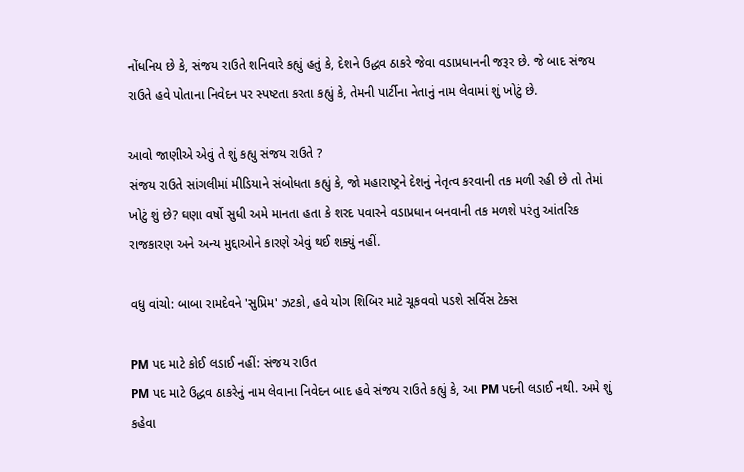નોંધનિય છે કે, સંજય રાઉતે શનિવારે કહ્યું હતું કે, દેશને ઉદ્ધવ ઠાકરે જેવા વડાપ્રધાનની જરૂર છે. જે બાદ સંજય રાઉતે હવે પોતાના નિવેદન પર સ્પષ્ટતા કરતા કહ્યું કે, તેમની પાર્ટીના નેતાનું નામ લેવામાં શું ખોટું છે.

આવો જાણીએ એવું તે શું કહ્યુ સંજય રાઉતે ?
સંજય રાઉતે સાંગલીમાં મીડિયાને સંબોધતા કહ્યું કે, જો મહારાષ્ટ્રને દેશનું નેતૃત્વ કરવાની તક મળી રહી છે તો તેમાં ખોટું શું છે? ઘણા વર્ષો સુધી અમે માનતા હતા કે શરદ પવારને વડાપ્રધાન બનવાની તક મળશે પરંતુ આંતરિક રાજકારણ અને અન્ય મુદ્દાઓને કારણે એવું થઈ શક્યું નહીં.

વધુ વાંચો: બાબા રામદેવને 'સુપ્રિમ' ઝટકો, હવે યોગ શિબિર માટે ચૂકવવો પડશે સર્વિસ ટેક્સ

PM પદ માટે કોઈ લડાઈ નહીં: સંજય રાઉત
PM પદ માટે ઉદ્ધવ ઠાકરેનું નામ લેવાના નિવેદન બાદ હવે સંજય રાઉતે કહ્યું કે, આ PM પદની લડાઈ નથી. અમે શું કહેવા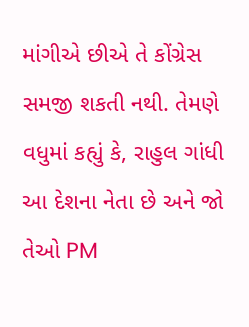માંગીએ છીએ તે કોંગ્રેસ સમજી શકતી નથી. તેમણે વધુમાં કહ્યું કે, રાહુલ ગાંધી આ દેશના નેતા છે અને જો તેઓ PM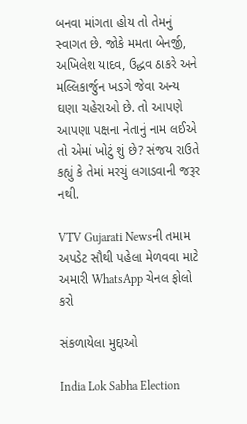બનવા માંગતા હોય તો તેમનું સ્વાગત છે. જોકે મમતા બેનર્જી, અખિલેશ યાદવ, ઉદ્ધવ ઠાકરે અને મલ્લિકાર્જુન ખડગે જેવા અન્ય ઘણા ચહેરાઓ છે. તો આપણે આપણા પક્ષના નેતાનું નામ લઈએ તો એમાં ખોટું શું છે? સંજય રાઉતે કહ્યું કે તેમાં મરચું લગાડવાની જરૂર નથી.

VTV Gujarati Newsની તમામ અપડેટ સૌથી પહેલા મેળવવા માટે અમારી WhatsApp ચેનલ ફોલો કરો

સંકળાયેલા મુદ્દાઓ

India Lok Sabha Election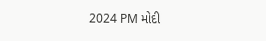2024 PM મોદી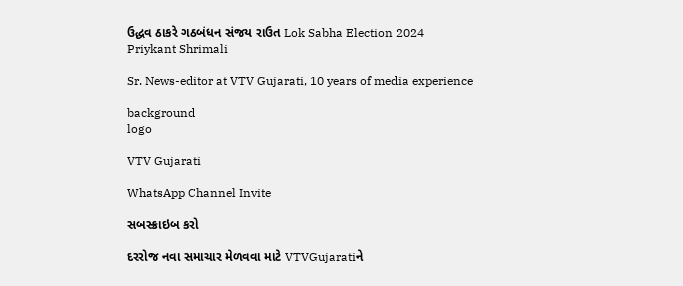ઉદ્ધવ ઠાકરે ગઠબંધન સંજય રાઉત Lok Sabha Election 2024
Priykant Shrimali

Sr. News-editor at VTV Gujarati, 10 years of media experience

background
logo

VTV Gujarati

WhatsApp Channel Invite

સબસ્ક્રાઇબ કરો

દરરોજ નવા સમાચાર મેળવવા માટે VTVGujaratiને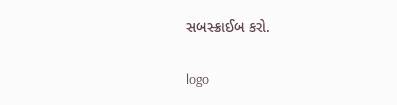સબસ્ક્રાઈબ કરો.

logo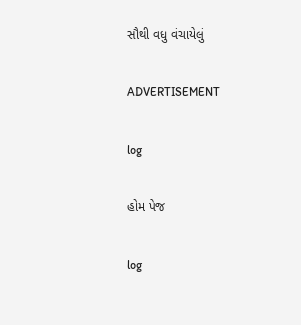સૌથી વધુ વંચાયેલું

ADVERTISEMENT

log

હોમ પેજ

log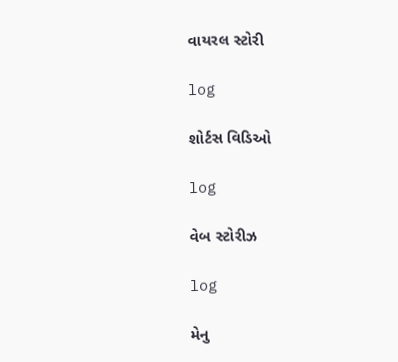વાયરલ સ્ટોરી

log

શોર્ટસ વિડિઓ

log

વેબ સ્ટોરીઝ

log

મેનુ